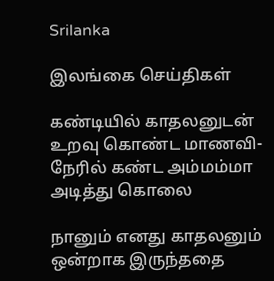Srilanka

இலங்கை செய்திகள்

கண்டியில் காதலனுடன் உறவு கொண்ட மாணவி- நேரில் கண்ட அம்மம்மா அடித்து கொலை

நானும் எனது காதலனும் ஒன்றாக இருந்ததை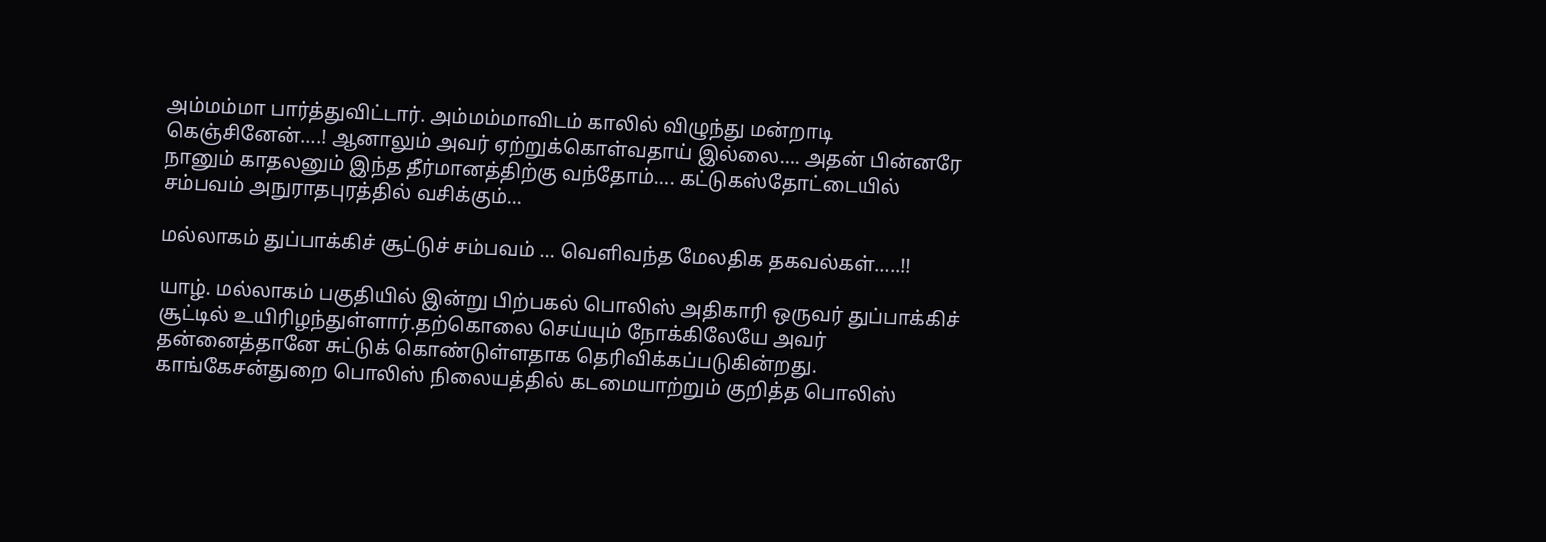அம்மம்மா பார்த்துவிட்டார். அம்மம்மாவிடம் காலில் விழுந்து மன்றாடி கெஞ்சினேன்….! ஆனாலும் அவர் ஏற்றுக்கொள்வதாய் இல்லை…. அதன் பின்னரே நானும் காதலனும் இந்த தீர்மானத்திற்கு வந்தோம்…. கட்டுகஸ்தோட்டையில் சம்பவம் அநுராதபுரத்தில் வசிக்கும்...

மல்லாகம் துப்பாக்கிச் சூட்டுச் சம்பவம் … வெளிவந்த மேலதிக தகவல்கள்…..!!

யாழ். மல்லாகம் பகுதியில் இன்று பிற்பகல் பொலிஸ் அதிகாரி ஒருவர் துப்பாக்கிச் சூட்டில் உயிரிழந்துள்ளார்.தற்கொலை செய்யும் நோக்கிலேயே அவர் தன்னைத்தானே சுட்டுக் கொண்டுள்ளதாக தெரிவிக்கப்படுகின்றது. காங்கேசன்துறை பொலிஸ் நிலையத்தில் கடமையாற்றும் குறித்த பொலிஸ்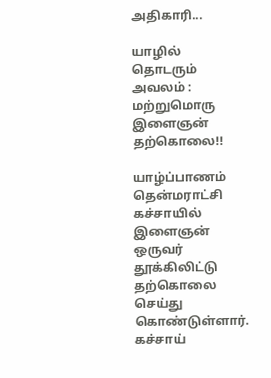அதிகாரி...

யாழில் தொடரும் அவலம் : மற்றுமொரு இளைஞன் தற்கொலை!!

யாழ்ப்பாணம் தென்மராட்சி கச்சாயில் இளைஞன் ஒருவர் தூக்கிலிட்டு தற்கொலை செய்து கொண்டுள்ளார். கச்சாய்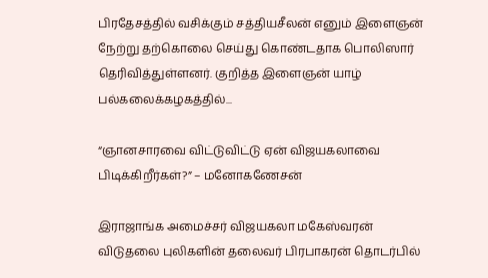பிரதேசத்தில் வசிக்கும் சத்தியசீலன் எனும் இளைஞன் நேற்று தற்கொலை செய்து கொண்டதாக பொலிஸார் தெரிவித்துள்ளனர். குறித்த இளைஞன் யாழ் பல்கலைக்கழகத்தில்...

“ஞானசாரவை விட்டுவிட்டு ஏன் விஜயகலாவை பிடிக்கிறீர்கள்?” – மனோகணேசன்

இராஜாங்க அமைச்சர் விஜயகலா மகேஸ்வரன் விடுதலை புலிகளின் தலைவர் பிரபாகரன் தொடர்பில்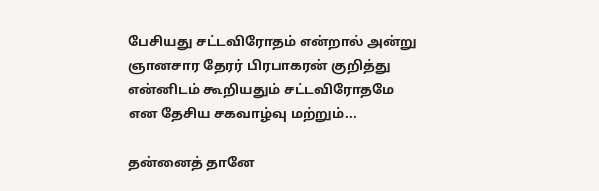பேசியது சட்டவிரோதம் என்றால் அன்று ஞானசார தேரர் பிரபாகரன் குறித்து என்னிடம் கூறியதும் சட்டவிரோதமே என ‍தேசிய சகவாழ்வு மற்றும்...

தன்னைத் தானே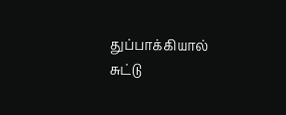துப்பாக்கியால் சுட்டு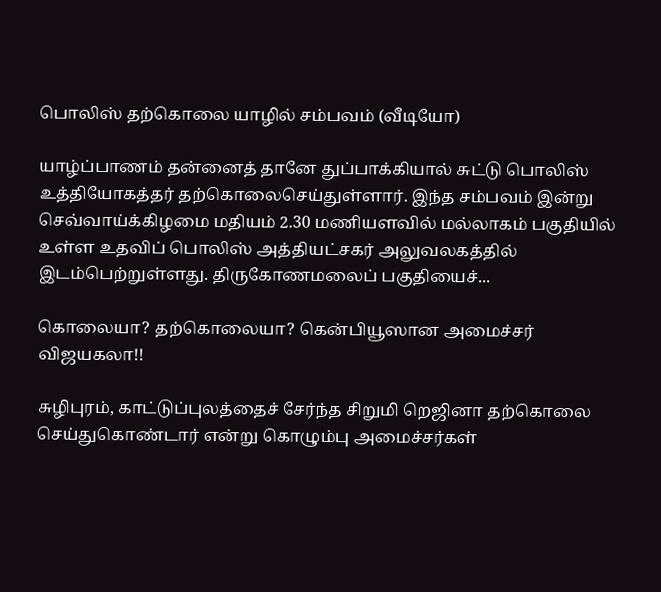பொலிஸ் தற்கொலை யாழில் சம்பவம் (வீடியோ)

யாழ்ப்பாணம் தன்னைத் தானே துப்பாக்கியால் சுட்டு பொலிஸ் உத்தியோகத்தர் தற்கொலைசெய்துள்ளார். இந்த சம்பவம் இன்று செவ்வாய்க்கிழமை மதியம் 2.30 மணியளவில் மல்லாகம் பகுதியில் உள்ள உதவிப் பொலிஸ் அத்தியட்சகர் அலுவலகத்தில் இடம்பெற்றுள்ளது. திருகோணமலைப் பகுதியைச்...

கொலையா? தற்கொலையா? கென்பியூஸான அமைச்சர் விஜயகலா!!

சுழிபுரம், காட்டுப்புலத்தைச் சேர்ந்த சிறுமி றெஜினா தற்கொலை செய்துகொண்டார் என்று கொழும்பு அமைச்சர்கள்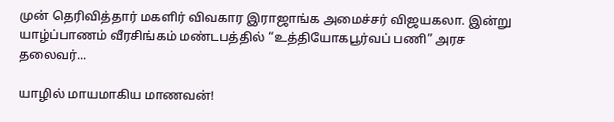முன் தெரிவித்தார் மகளிர் விவகார இராஜாங்க அமைச்சர் விஜயகலா. இன்று யாழ்ப்பாணம் வீரசிங்கம் மண்டபத்தில் “உத்தியோகபூர்வப் பணி” அரச தலைவர்...

யாழில் மாயமாகிய மாணவன்!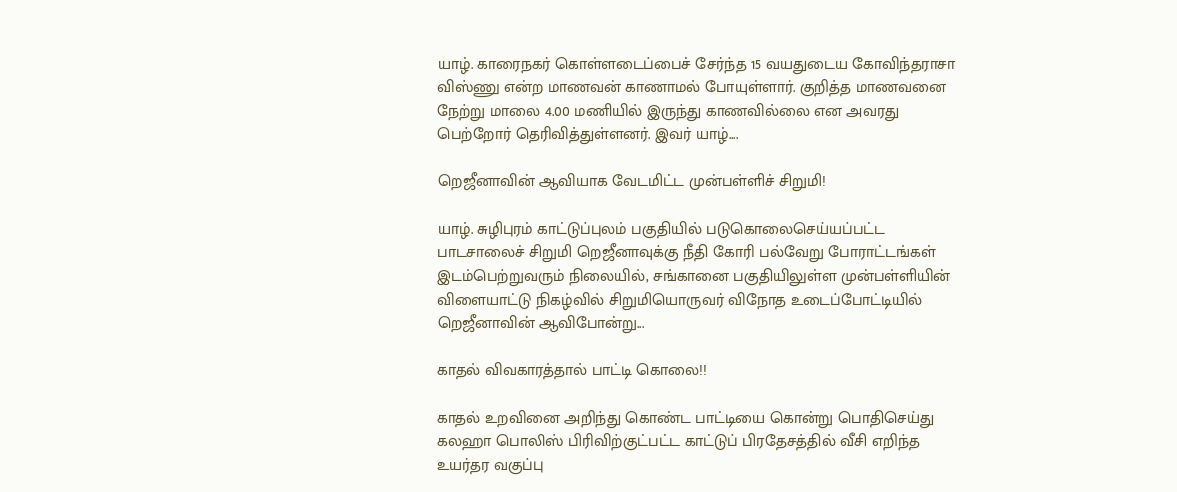யாழ். காரைநகர் கொள்ளடைப்பைச் சேர்ந்த 15 வயதுடைய கோவிந்தராசா விஸ்ணு என்ற மாணவன் காணாமல் போயுள்ளார். குறித்த மாணவனை நேற்று மாலை 4.00 மணியில் இருந்து காணவில்லை என அவரது பெற்றோர் தெரிவித்துள்ளனர். இவர் யாழ்....

றெஜீனாவின் ஆவியாக வேடமிட்ட முன்பள்ளிச் சிறுமி!

யாழ். சுழிபுரம் காட்டுப்புலம் பகுதியில் படுகொலைசெய்யப்பட்ட பாடசாலைச் சிறுமி றெஜீனாவுக்கு நீதி கோரி பல்வேறு போராட்டங்கள் இடம்பெற்றுவரும் நிலையில், சங்கானை பகுதியிலுள்ள முன்பள்ளியின் விளையாட்டு நிகழ்வில் சிறுமியொருவர் விநோத உடைப்போட்டியில் றெஜீனாவின் ஆவிபோன்று...

காதல் விவகாரத்தால் பாட்டி ‍கொலை!!

காதல் உறவினை அறிந்து கொண்ட பாட்டியை கொன்று பொதிசெய்து கலஹா பொலிஸ் பிரிவிற்குட்பட்ட காட்டுப் பிரதேசத்தில் வீசி எறிந்த உயர்தர வகுப்பு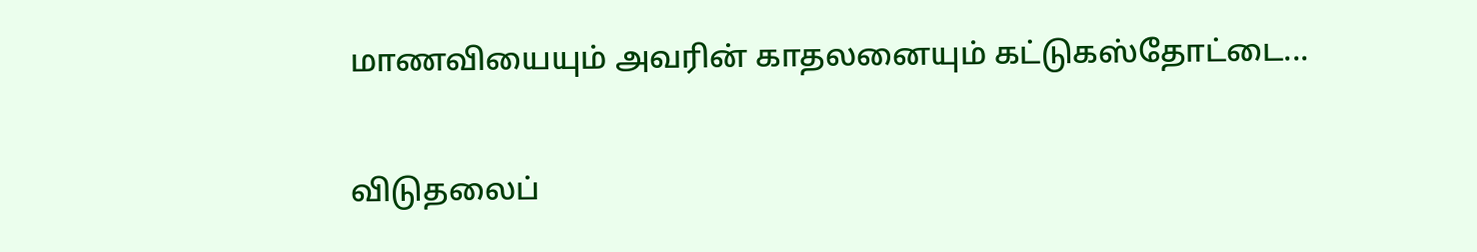மாணவியையும் அவரின் காதலனையும் கட்டுகஸ்தோட்டை...

விடுதலைப்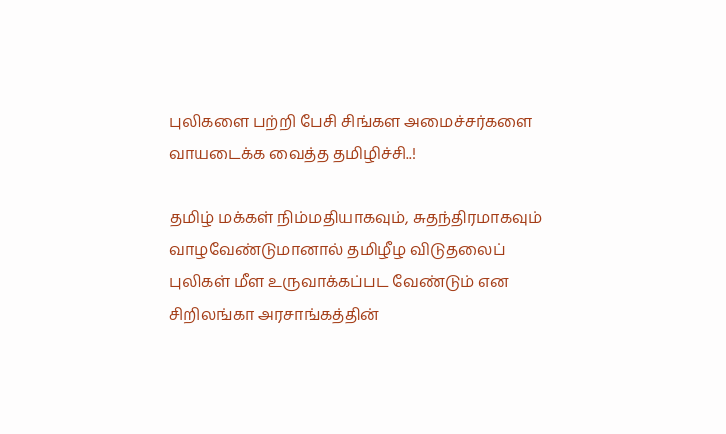புலிகளை பற்றி பேசி சிங்கள அமைச்சர்களை வாயடைக்க வைத்த தமிழிச்சி..!

தமிழ் மக்கள் நிம்மதியாகவும், சுதந்திரமாகவும் வாழவேண்டுமானால் தமிழீழ விடுதலைப் புலிகள் மீள உருவாக்கப்பட வேண்டும் என சிறிலங்கா அரசாங்கத்தின்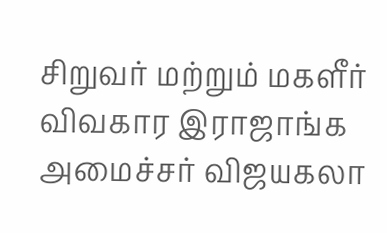சிறுவர் மற்றும் மகளீர் விவகார இராஜாங்க அமைச்சர் விஜயகலா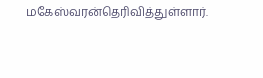மகேஸ்வரன்தெரிவித்துள்ளார்.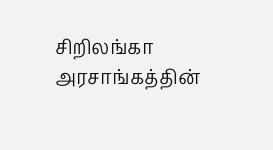சிறிலங்கா அரசாங்கத்தின்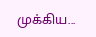முக்கிய...